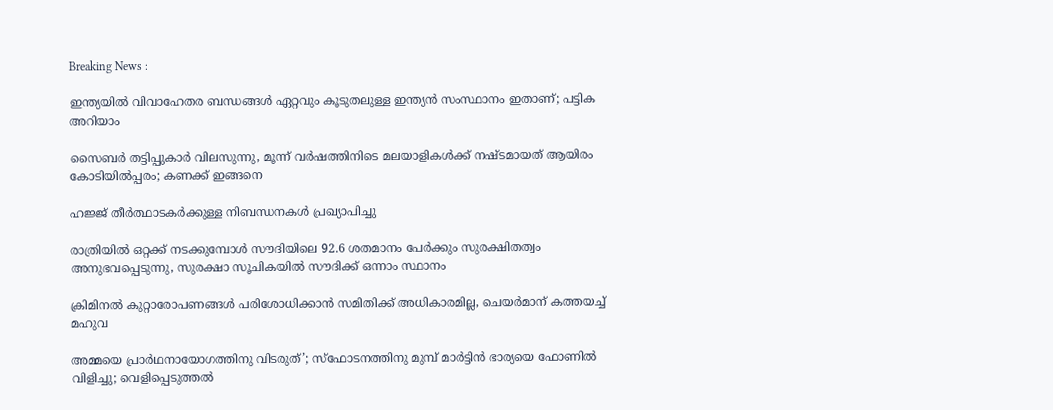Breaking News :

ഇന്ത്യയില്‍ വിവാഹേതര ബന്ധങ്ങള്‍ ഏറ്റവും കൂടുതലുള്ള ഇന്ത്യന്‍ സംസ്ഥാനം ഇതാണ്; പട്ടിക അറിയാം

സൈബര്‍ തട്ടിപ്പുകാര്‍ വിലസുന്നു, മൂന്ന് വര്‍ഷത്തിനിടെ മലയാളികള്‍ക്ക് നഷ്ടമായത് ആയിരം കോടിയില്‍പ്പരം; കണക്ക് ഇങ്ങനെ

ഹജ്ജ് തീർത്ഥാടകർക്കുള്ള നിബന്ധനകൾ പ്രഖ്യാപിച്ചു

രാത്രിയിൽ ഒറ്റക്ക് നടക്കുമ്പോൾ സൗദിയിലെ 92.6 ശതമാനം പേർക്കും സുരക്ഷിതത്വം അനുഭവപ്പെടുന്നു, സുരക്ഷാ സൂചികയിൽ സൗദിക്ക് ഒന്നാം സ്ഥാനം

ക്രിമിനല്‍ കുറ്റാരോപണങ്ങള്‍ പരിശോധിക്കാന്‍ സമിതിക്ക്‌ അധികാരമില്ല, ചെയര്‍മാന്‌ കത്തയച്ച് മഹുവ

അമ്മയെ പ്രാര്‍ഥനായോഗത്തിനു വിടരുത്’; സ്‌ഫോടനത്തിനു മുമ്പ് മാര്‍ട്ടിന്‍ ഭാര്യയെ ഫോണില്‍ വിളിച്ചു; വെളിപ്പെടുത്തല്‍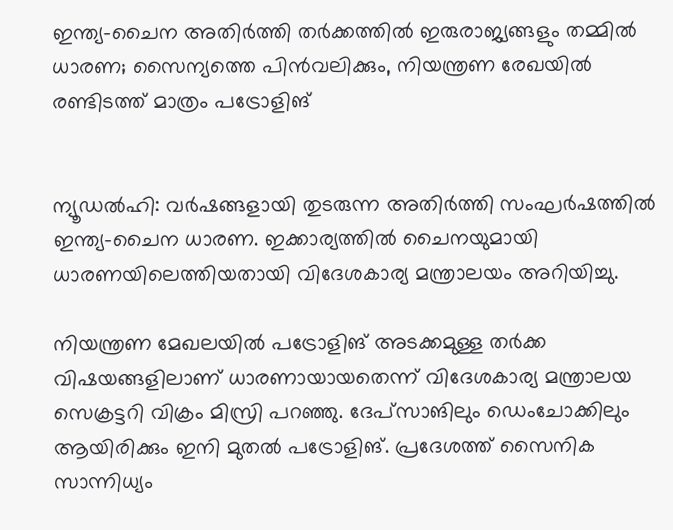ഇന്ത്യ-ചൈന അതിര്‍ത്തി തര്‍ക്കത്തില്‍ ഇരുരാജ്യങ്ങളും തമ്മില്‍ ധാരണ; സൈന്യത്തെ പിന്‍വലിക്കും, നിയന്ത്രണ രേഖയില്‍ രണ്ടിടത്ത് മാത്രം പട്രോളിങ്


ന്യൂഡല്‍ഹി: വര്‍ഷങ്ങളായി തുടരുന്ന അതിര്‍ത്തി സംഘര്‍ഷത്തില്‍ ഇന്ത്യ-ചൈന ധാരണ. ഇക്കാര്യത്തില്‍ ചൈനയുമായി ധാരണയിലെത്തിയതായി വിദേശകാര്യ മന്ത്രാലയം അറിയിച്ചു.

നിയന്ത്രണ മേഖലയില്‍ പട്രോളിങ് അടക്കമുള്ള തര്‍ക്ക വിഷയങ്ങളിലാണ് ധാരണായായതെന്ന് വിദേശകാര്യ മന്ത്രാലയ സെക്രട്ടറി വിക്രം മിസ്രി പറഞ്ഞു. ദേപ്‌സാങിലും ഡെംചോക്കിലും ആയിരിക്കും ഇനി മുതല്‍ പട്രോളിങ്. പ്രദേശത്ത് സൈനിക സാന്നിധ്യം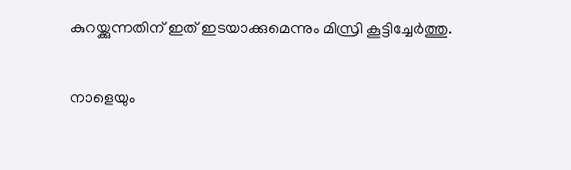കുറയ്ക്കുന്നതിന് ഇത് ഇടയാക്കുമെന്നും മിസ്രി കൂട്ടിച്ചേര്‍ത്തു.

നാളെയും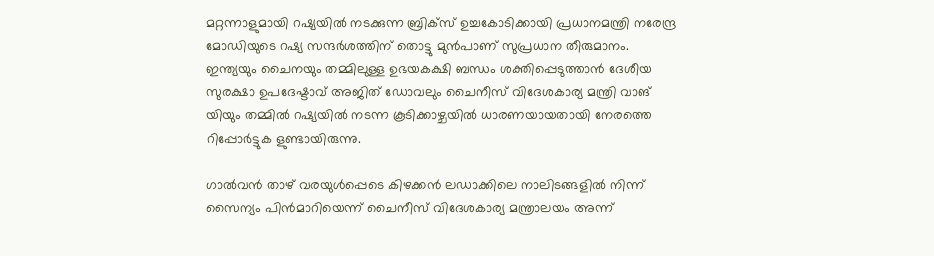മറ്റന്നാളുമായി റഷ്യയില്‍ നടക്കുന്ന ബ്രിക്സ് ഉച്ചകോടിക്കായി പ്രധാനമന്ത്രി നരേന്ദ്ര മോഡിയുടെ റഷ്യ സന്ദര്‍ശത്തിന് തൊട്ടു മുന്‍പാണ് സുപ്രധാന തീരുമാനം. ഇന്ത്യയും ചൈനയും തമ്മിലുള്ള ഉഭയകക്ഷി ബന്ധം ശക്തിപ്പെടുത്താന്‍ ദേശീയ സുരക്ഷാ ഉപദേഷ്ടാവ് അജിത് ഡോവലും ചൈനീസ് വിദേശകാര്യ മന്ത്രി വാങ് യിയും തമ്മില്‍ റഷ്യയില്‍ നടന്ന കൂടിക്കാഴ്ചയില്‍ ധാരണയായതായി നേരത്തെ റിപ്പോര്‍ട്ടുക ളുണ്ടായിരുന്നു.

ഗാല്‍വന്‍ താഴ് വരയുള്‍പ്പെടെ കിഴക്കന്‍ ലഡാക്കിലെ നാലിടങ്ങളില്‍ നിന്ന് സൈന്യം പിന്‍മാറിയെന്ന് ചൈനീസ് വിദേശകാര്യ മന്ത്രാലയം അന്ന്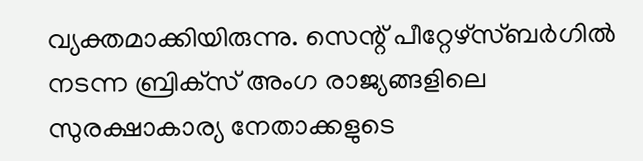വ്യക്തമാക്കിയിരുന്നു. സെന്റ് പീറ്റേഴ്സ്ബര്‍ഗില്‍ നടന്ന ബ്രിക്‌സ് അംഗ രാജ്യങ്ങളിലെ സുരക്ഷാകാര്യ നേതാക്കളുടെ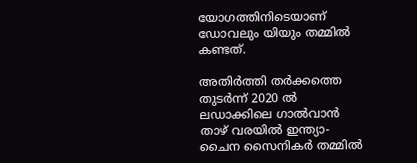യോഗത്തിനിടെയാണ് ഡോവലും യിയും തമ്മില്‍ കണ്ടത്.

അതിര്‍ത്തി തര്‍ക്കത്തെ തുടര്‍ന്ന് 2020 ല്‍ ലഡാക്കിലെ ഗാല്‍വാന്‍ താഴ് വരയില്‍ ഇന്ത്യാ-ചൈന സൈനികര്‍ തമ്മില്‍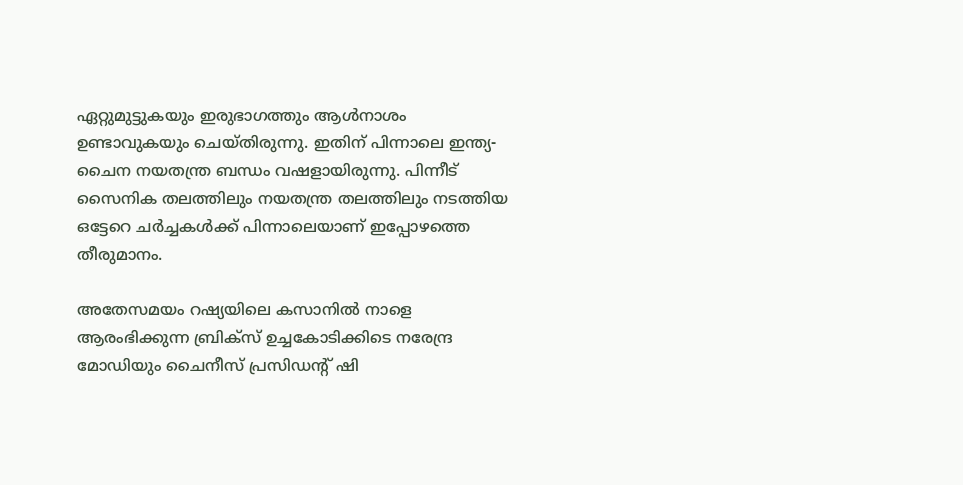ഏറ്റുമുട്ടുകയും ഇരുഭാഗത്തും ആള്‍നാശം ഉണ്ടാവുകയും ചെയ്തിരുന്നു. ഇതിന് പിന്നാലെ ഇന്ത്യ-ചൈന നയതന്ത്ര ബന്ധം വഷളായിരുന്നു. പിന്നീട് സൈനിക തലത്തിലും നയതന്ത്ര തലത്തിലും നടത്തിയ ഒട്ടേറെ ചര്‍ച്ചകള്‍ക്ക് പിന്നാലെയാണ് ഇപ്പോഴത്തെ തീരുമാനം.

അതേസമയം റഷ്യയിലെ കസാനില്‍ നാളെ ആരംഭിക്കുന്ന ബ്രിക്‌സ് ഉച്ചകോടിക്കിടെ നരേന്ദ്ര മോഡിയും ചൈനീസ് പ്രസിഡന്റ് ഷി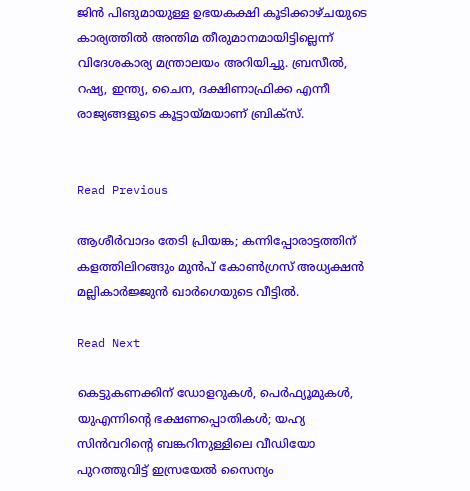ജിന്‍ പിങുമായുള്ള ഉഭയകക്ഷി കൂടിക്കാഴ്ചയുടെ കാര്യത്തില്‍ അന്തിമ തീരുമാനമായിട്ടില്ലെന്ന് വിദേശകാര്യ മന്ത്രാലയം അറിയിച്ചു. ബ്രസീല്‍, റഷ്യ, ഇന്ത്യ, ചൈന, ദക്ഷിണാഫ്രിക്ക എന്നീ രാജ്യങ്ങളുടെ കൂട്ടായ്മയാണ് ബ്രിക്സ്.


Read Previous

ആശീര്‍വാദം തേടി പ്രിയങ്ക; കന്നിപ്പോരാട്ടത്തിന് കളത്തിലിറങ്ങും മുന്‍പ് കോണ്‍ഗ്രസ് അധ്യക്ഷന്‍ മല്ലികാര്‍ജ്ജുന്‍ ഖാര്‍ഗെയുടെ വീട്ടില്‍.

Read Next

കെട്ടുകണക്കിന് ഡോളറുകള്‍, പെര്‍ഫ്യൂമുകള്‍, യുഎന്നിന്റെ ഭക്ഷണപ്പൊതികള്‍; യഹ്യ സിന്‍വറിന്റെ ബങ്കറിനുള്ളിലെ വീഡിയോ പുറത്തുവിട്ട് ഇസ്രയേല്‍ സൈന്യം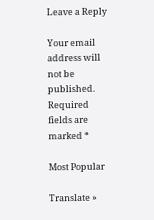Leave a Reply

Your email address will not be published. Required fields are marked *

Most Popular

Translate »